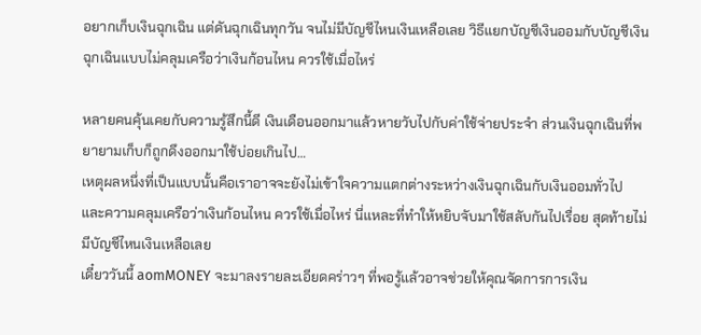อยากเก็บเงินฉุกเฉิน แต่ดันฉุกเฉินทุกวัน จนไม่มีบัญชีไหนเงินเหลือเลย วิธีแยกบัญชีเงินออมกับบัญชีเงินฉุกเฉินแบบไม่คลุมเครือว่าเงินก้อนไหน ควรใช้เมื่อไหร่

หลายคนคุ้นเคยกับความรู้สึกนี้ดี เงินเดือนออกมาแล้วหายวับไปกับค่าใช้จ่ายประจำ ส่วนเงินฉุกเฉินที่พยายามเก็บก็ถูกดึงออกมาใช้บ่อยเกินไป…
เหตุผลหนึ่งที่เป็นแบบนั้นคือเราอาจจะยังไม่เข้าใจความแตกต่างระหว่างเงินฉุกเฉินกับเงินออมทั่วไป และความคลุมเครือว่าเงินก้อนไหน ควรใช้เมื่อไหร่ นี่แหละที่ทำให้หยิบจับมาใช้สลับกันไปเรื่อย สุดท้ายไม่มีบัญชีไหนเงินเหลือเลย
เดี๋ยววันนี้ aomMONEY จะมาลงรายละเอียดคร่าวๆ ที่พอรู้แล้วอาจช่วยให้คุณจัดการการเงิน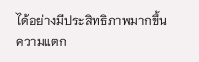ได้อย่างมีประสิทธิภาพมากขึ้น
ความแตก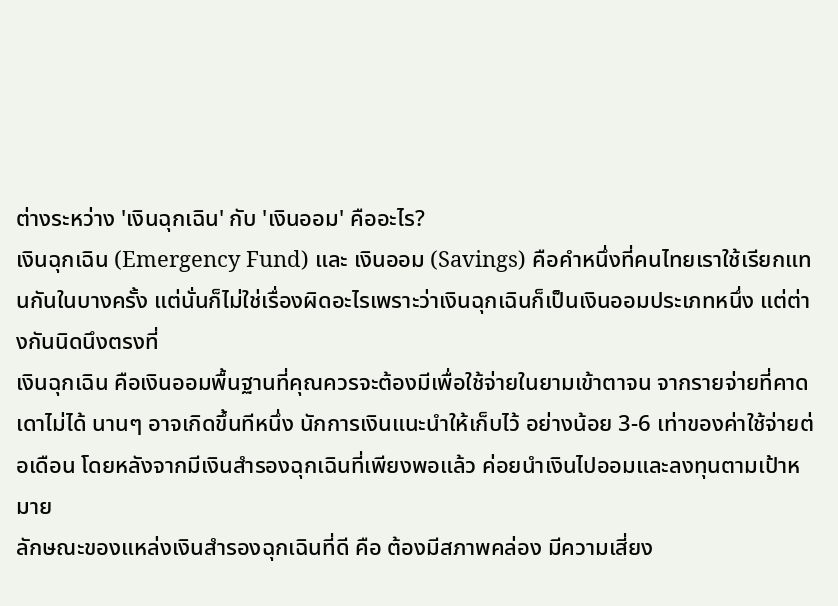ต่างระหว่าง 'เงินฉุกเฉิน' กับ 'เงินออม' คืออะไร?
เงินฉุกเฉิน (Emergency Fund) และ เงินออม (Savings) คือคำหนึ่งที่คนไทยเราใช้เรียกแทนกันในบางครั้ง แต่นั่นก็ไม่ใช่เรื่องผิดอะไรเพราะว่าเงินฉุกเฉินก็เป็นเงินออมประเภทหนึ่ง แต่ต่างกันนิดนึงตรงที่
เงินฉุกเฉิน คือเงินออมพื้นฐานที่คุณควรจะต้องมีเพื่อใช้จ่ายในยามเข้าตาจน จากรายจ่ายที่คาดเดาไม่ได้ นานๆ อาจเกิดขึ้นทีหนึ่ง นักการเงินแนะนำให้เก็บไว้ อย่างน้อย 3-6 เท่าของค่าใช้จ่ายต่อเดือน โดยหลังจากมีเงินสำรองฉุกเฉินที่เพียงพอแล้ว ค่อยนำเงินไปออมและลงทุนตามเป้าหมาย
ลักษณะของแหล่งเงินสำรองฉุกเฉินที่ดี คือ ต้องมีสภาพคล่อง มีความเสี่ยง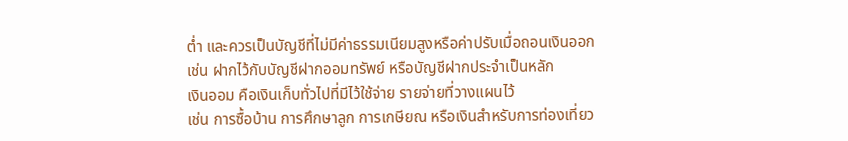ต่ำ และควรเป็นบัญชีที่ไม่มีค่าธรรมเนียมสูงหรือค่าปรับเมื่อถอนเงินออก
เช่น ฝากไว้กับบัญชีฝากออมทรัพย์ หรือบัญชีฝากประจำเป็นหลัก
เงินออม คือเงินเก็บทั่วไปที่มีไว้ใช้จ่าย รายจ่ายที่วางแผนไว้
เช่น การซื้อบ้าน การศึกษาลูก การเกษียณ หรือเงินสำหรับการท่องเที่ยว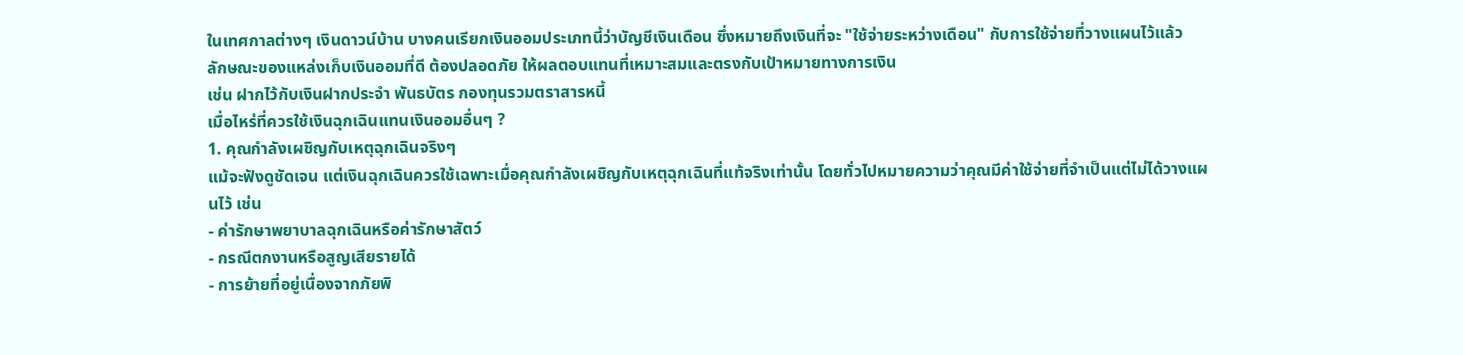ในเทศกาลต่างๆ เงินดาวน์บ้าน บางคนเรียกเงินออมประเภทนี้ว่าบัญชีเงินเดือน ซึ่งหมายถึงเงินที่จะ "ใช้จ่ายระหว่างเดือน" กับการใช้จ่ายที่วางแผนไว้แล้ว
ลักษณะของแหล่งเก็บเงินออมที่ดี ต้องปลอดภัย ให้ผลตอบแทนที่เหมาะสมและตรงกับเป้าหมายทางการเงิน
เช่น ฝากไว้กับเงินฝากประจำ พันธบัตร กองทุนรวมตราสารหนี้
เมื่อไหร่ที่ควรใช้เงินฉุกเฉินแทนเงินออมอื่นๆ ?
1. คุณกำลังเผชิญกับเหตุฉุกเฉินจริงๆ
แม้จะฟังดูชัดเจน แต่เงินฉุกเฉินควรใช้เฉพาะเมื่อคุณกำลังเผชิญกับเหตุฉุกเฉินที่แท้จริงเท่านั้น โดยทั่วไปหมายความว่าคุณมีค่าใช้จ่ายที่จำเป็นแต่ไม่ได้วางแผนไว้ เช่น
- ค่ารักษาพยาบาลฉุกเฉินหรือค่ารักษาสัตว์
- กรณีตกงานหรือสูญเสียรายได้
- การย้ายที่อยู่เนื่องจากภัยพิ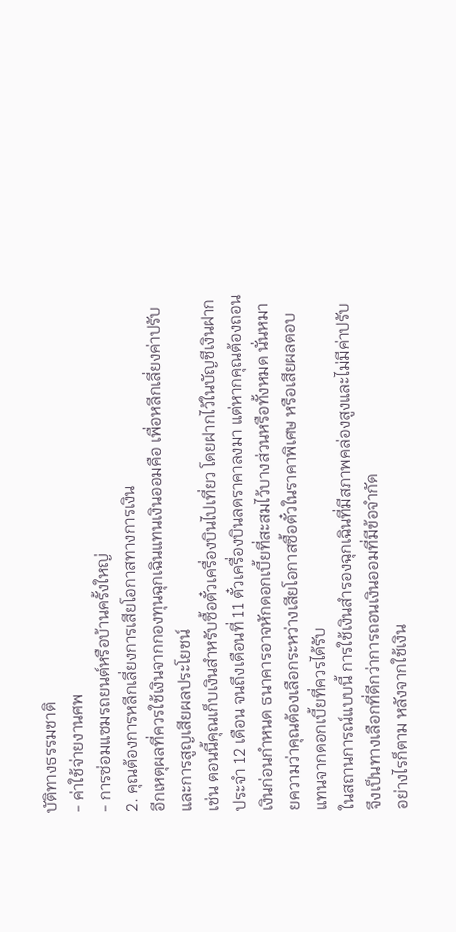บัติทางธรรมชาติ
- ค่าใช้จ่ายงานศพ
- การซ่อมแซมรถยนต์หรือบ้านครั้งใหญ่
2. คุณต้องการหลีกเลี่ยงการเสียโอกาสทางการเงิน
อีกเหตุผลที่ควรใช้เงินจากกองทุนฉุกเฉินแทนเงินออมคือ เพื่อหลีกเลี่ยงค่าปรับและการสูญเสียผลประโยชน์
เช่น ตอนนี้คุณเก็บเงินสำหรับซื้อตั๋วเครื่องบินไปเที่ยว โดยฝากไว้ในบัญชีเงินฝากประจำ 12 เดือน จนถึงเดือนที่ 11 ตั๋วเครื่องบินลดราคาลงมา แต่หากคุณต้องถอนเงินก่อนกำหนด ธนาคารอาจหักดอกเบี้ยที่สะสมไว้บางส่วนหรือทั้งหมด นั่นหมายความว่าคุณต้องเลือกระหว่างเสียโอกาสซื้อตั๋วในราคาพิเศษ หรือเสียผลตอบแทนจากดอกเบี้ยที่ควรได้รับ
ในสถานการณ์แบบนี้ การใช้เงินสำรองฉุกเฉินที่มีสภาพคล่องสูงและไม่มีค่าปรับ จึงเป็นทางเลือกที่ดีกว่าการถอนเงินออมที่มีข้อจำกัด
อย่างไรก็ตาม หลังจากใช้เงิน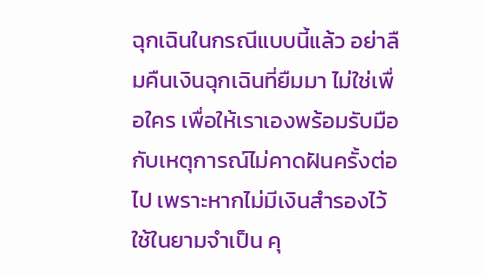ฉุกเฉินในกรณีแบบนี้แล้ว อย่าลืมคืนเงินฉุกเฉินที่ยืมมา ไม่ใช่เพื่อใคร เพื่อให้เราเองพร้อมรับมือกับเหตุการณ์ไม่คาดฝันครั้งต่อไป เพราะหากไม่มีเงินสำรองไว้ใช้ในยามจำเป็น คุ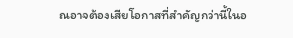ณอาจต้องเสียโอกาสที่สำคัญกว่านี้ในอ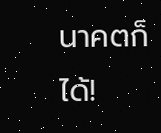นาคตก็ได้!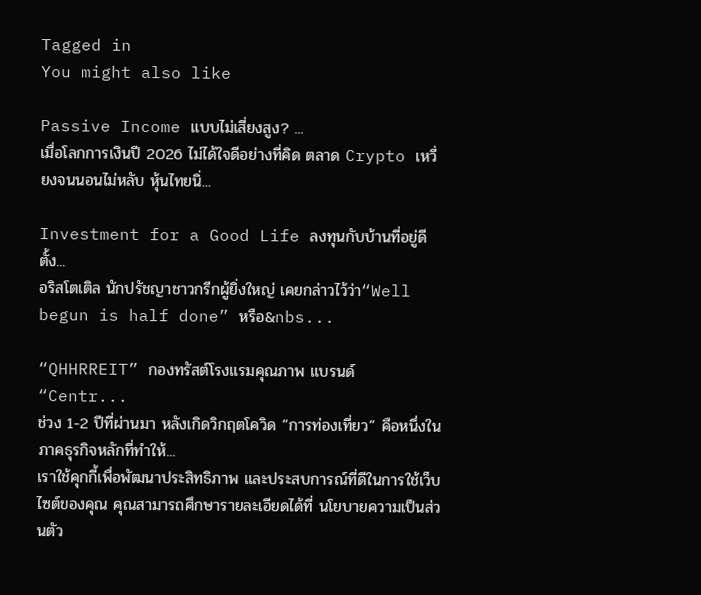Tagged in
You might also like

Passive Income แบบไม่เสี่ยงสูง? ...
เมื่อโลกการเงินปี 2026 ไม่ได้ใจดีอย่างที่คิด ตลาด Crypto เหวี่ยงจนนอนไม่หลับ หุ้นไทยนิ่...

Investment for a Good Life ลงทุนกับบ้านที่อยู่ดีตั้ง...
อริสโตเติล นักปรัชญาชาวกรีกผู้ยิ่งใหญ่ เคยกล่าวไว้ว่า“Well begun is half done” หรือ&nbs...

“QHHRREIT” กองทรัสต์โรงแรมคุณภาพ แบรนด์ “Centr...
ช่วง 1-2 ปีที่ผ่านมา หลังเกิดวิกฤตโควิด “การท่องเที่ยว” คือหนึ่งในภาคธุรกิจหลักที่ทำให้...
เราใช้คุกกี้เพื่อพัฒนาประสิทธิภาพ และประสบการณ์ที่ดีในการใช้เว็บไซต์ของคุณ คุณสามารถศึกษารายละเอียดได้ที่ นโยบายความเป็นส่วนตัว